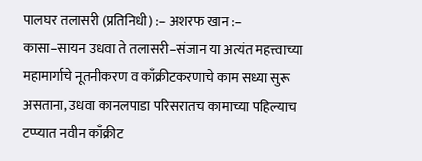पालघर तलासरी (प्रतिनिधी) :– अशरफ खान :–
कासा–सायन उधवा ते तलासरी–संजान या अत्यंत महत्त्वाच्या महामार्गाचे नूतनीकरण व काँक्रीटकरणाचे काम सध्या सुरू असताना, उधवा कानलपाडा परिसरातच कामाच्या पहिल्याच टप्प्यात नवीन काँक्रीट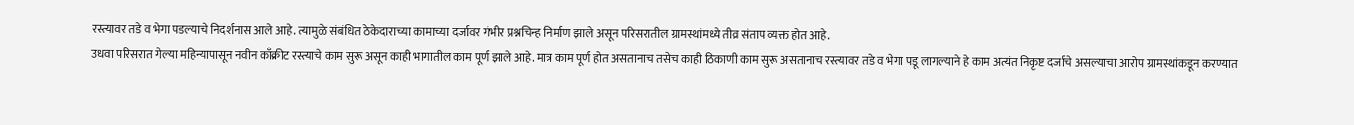रस्त्यावर तडे व भेगा पडल्याचे निदर्शनास आले आहे. त्यामुळे संबंधित ठेकेदाराच्या कामाच्या दर्जावर गंभीर प्रश्नचिन्ह निर्माण झाले असून परिसरातील ग्रामस्थांमध्ये तीव्र संताप व्यक्त होत आहे.
उधवा परिसरात गेल्या महिन्यापासून नवीन काँक्रीट रस्त्याचे काम सुरू असून काही भागातील काम पूर्ण झाले आहे. मात्र काम पूर्ण होत असतानाच तसेच काही ठिकाणी काम सुरू असतानाच रस्त्यावर तडे व भेगा पडू लागल्याने हे काम अत्यंत निकृष्ट दर्जाचे असल्याचा आरोप ग्रामस्थांकडून करण्यात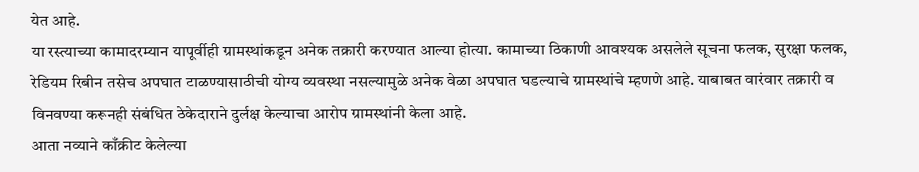येत आहे.
या रस्त्याच्या कामादरम्यान यापूर्वीही ग्रामस्थांकडून अनेक तक्रारी करण्यात आल्या होत्या. कामाच्या ठिकाणी आवश्यक असलेले सूचना फलक, सुरक्षा फलक, रेडियम रिबीन तसेच अपघात टाळण्यासाठीची योग्य व्यवस्था नसल्यामुळे अनेक वेळा अपघात घडल्याचे ग्रामस्थांचे म्हणणे आहे. याबाबत वारंवार तक्रारी व विनवण्या करूनही संबंधित ठेकेदाराने दुर्लक्ष केल्याचा आरोप ग्रामस्थांनी केला आहे.
आता नव्याने काँक्रीट केलेल्या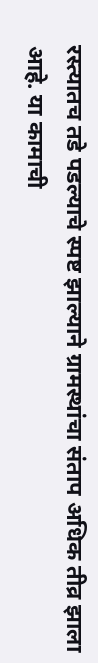रस्त्यातच तडे पडल्याचे स्पष्ट झाल्याने ग्रामस्थांचा संताप अधिक तीव्र झाला आहे. या कामाची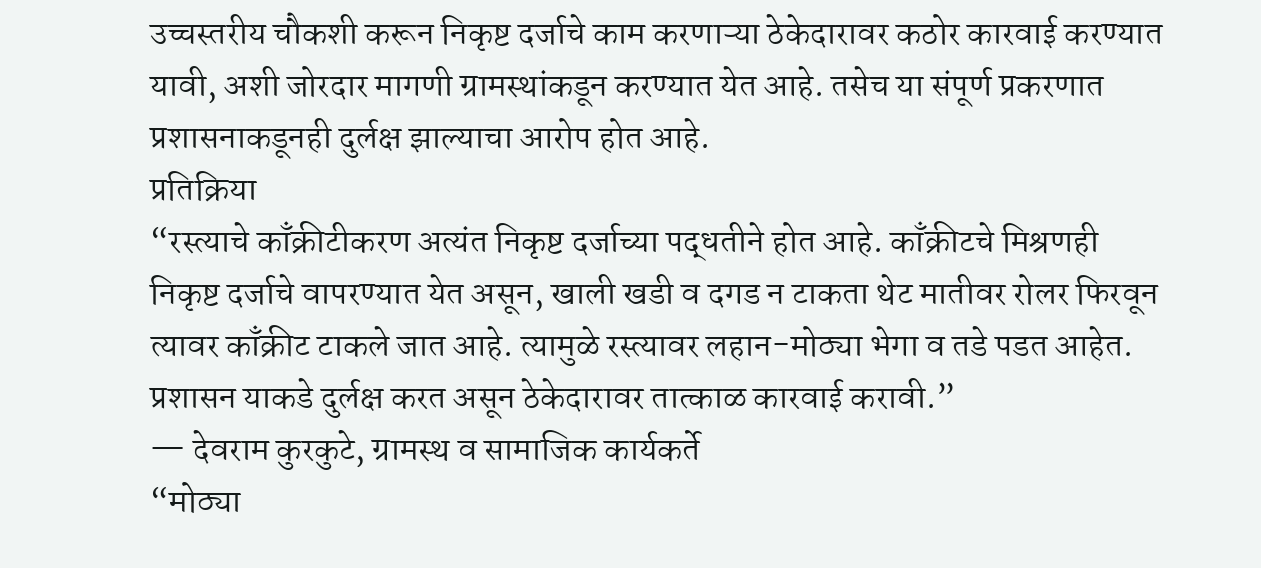उच्चस्तरीय चौकशी करून निकृष्ट दर्जाचे काम करणाऱ्या ठेकेदारावर कठोर कारवाई करण्यात यावी, अशी जोरदार मागणी ग्रामस्थांकडून करण्यात येत आहे. तसेच या संपूर्ण प्रकरणात प्रशासनाकडूनही दुर्लक्ष झाल्याचा आरोप होत आहे.
प्रतिक्रिया
“रस्त्याचे काँक्रीटीकरण अत्यंत निकृष्ट दर्जाच्या पद्धतीने होत आहे. काँक्रीटचे मिश्रणही निकृष्ट दर्जाचे वापरण्यात येत असून, खाली खडी व दगड न टाकता थेट मातीवर रोलर फिरवून त्यावर काँक्रीट टाकले जात आहे. त्यामुळे रस्त्यावर लहान-मोठ्या भेगा व तडे पडत आहेत. प्रशासन याकडे दुर्लक्ष करत असून ठेकेदारावर तात्काळ कारवाई करावी.”
— देवराम कुरकुटे, ग्रामस्थ व सामाजिक कार्यकर्ते
“मोठ्या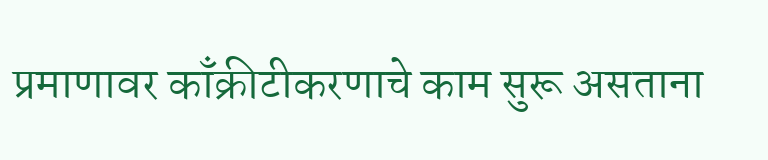प्रमाणावर काँक्रीटीकरणाचे काम सुरू असताना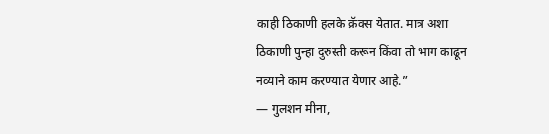काही ठिकाणी हलके क्रॅक्स येतात. मात्र अशा ठिकाणी पुन्हा दुरुस्ती करून किंवा तो भाग काढून नव्याने काम करण्यात येणार आहे.”
— गुलशन मीना,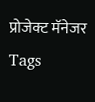प्रोजेक्ट मॅनेजर
Tags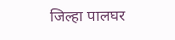जिल्हा पालघर